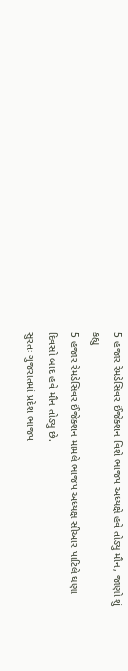5 હજાર રેમડેસિવર ઈંજેક્શન વિશે ભાજપ અધ્યક્ષે હવે તોડ્યુ મૌન, જાણો શું કહ્યુ
5 હજાર રેમડેસિવર ઈંજેક્શન મામલે ભાજપ અધ્યક્ષ સીઆર પાટિલે ઘણા દિવસો બાદ હવે મૌન તોડ્યુ છે.
સુરતઃ ગુજરાતમાં પ્રદેશ ભાજપ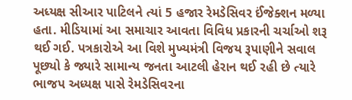અધ્યક્ષ સીઆર પાટિલને ત્યાં 5 હજાર રેમડેસિવર ઈંજેક્શન મળ્યા હતા. મીડિયામાં આ સમાચાર આવતા વિવિધ પ્રકારની ચર્ચાઓ શરૂ થઈ ગઈ. પત્રકારોએ આ વિશે મુખ્યમંત્રી વિજય રૂપાણીને સવાલ પૂછ્યો કે જ્યારે સામાન્ય જનતા આટલી હેરાન થઈ રહી છે ત્યારે ભાજપ અધ્યક્ષ પાસે રેમડેસિવરના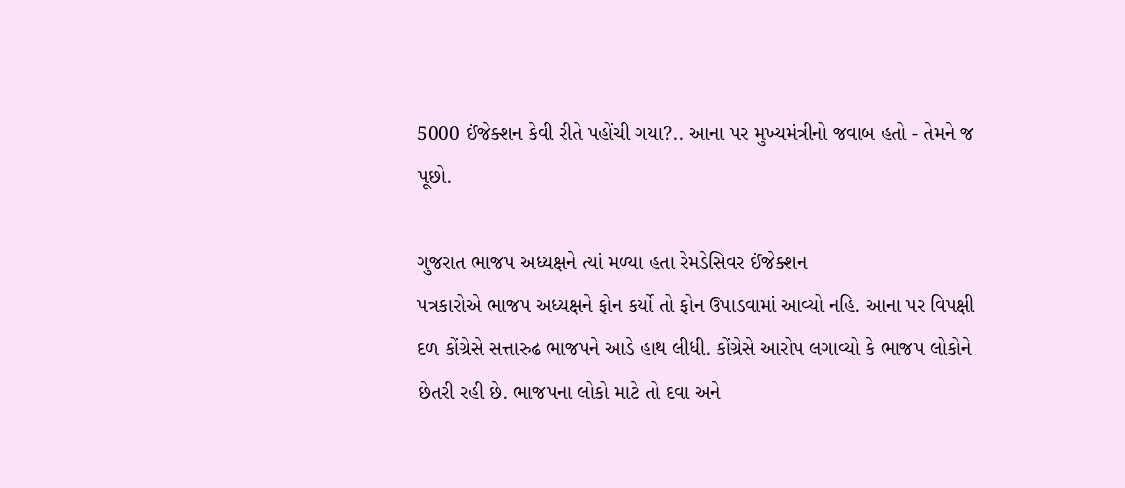5000 ઈંજેક્શન કેવી રીતે પહોંચી ગયા?.. આના પર મુખ્યમંત્રીનો જવાબ હતો - તેમને જ પૂછો.

ગુજરાત ભાજપ અધ્યક્ષને ત્યાં મળ્યા હતા રેમડેસિવર ઈંજેક્શન
પત્રકારોએ ભાજપ અધ્યક્ષને ફોન કર્યો તો ફોન ઉપાડવામાં આવ્યો નહિ. આના પર વિપક્ષી દળ કોંગ્રેસે સત્તારુઢ ભાજપને આડે હાથ લીધી. કોંગ્રેસે આરોપ લગાવ્યો કે ભાજપ લોકોને છેતરી રહી છે. ભાજપના લોકો માટે તો દવા અને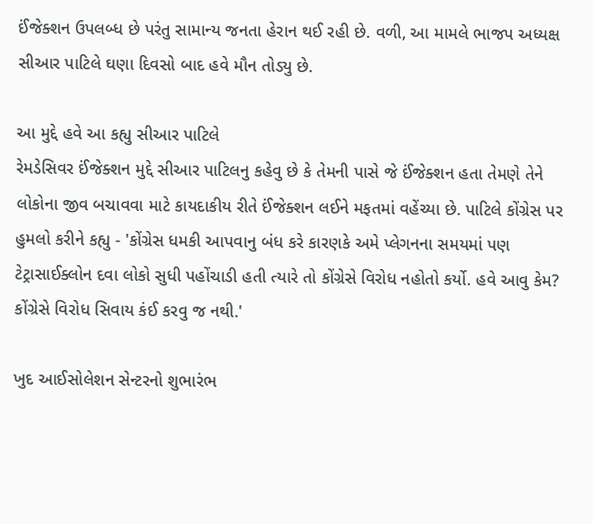ઈંજેક્શન ઉપલબ્ધ છે પરંતુ સામાન્ય જનતા હેરાન થઈ રહી છે. વળી, આ મામલે ભાજપ અધ્યક્ષ સીઆર પાટિલે ઘણા દિવસો બાદ હવે મૌન તોડ્યુ છે.

આ મુદ્દે હવે આ કહ્યુ સીઆર પાટિલે
રેમડેસિવર ઈંજેક્શન મુદ્દે સીઆર પાટિલનુ કહેવુ છે કે તેમની પાસે જે ઈંજેક્શન હતા તેમણે તેને લોકોના જીવ બચાવવા માટે કાયદાકીય રીતે ઈંજેક્શન લઈને મફતમાં વહેંચ્યા છે. પાટિલે કોંગ્રેસ પર હુમલો કરીને કહ્યુ - 'કોંગ્રેસ ધમકી આપવાનુ બંધ કરે કારણકે અમે પ્લેગનના સમયમાં પણ ટેટ્રાસાઈક્લોન દવા લોકો સુધી પહોંચાડી હતી ત્યારે તો કોંગ્રેસે વિરોધ નહોતો કર્યો. હવે આવુ કેમ? કોંગ્રેસે વિરોધ સિવાય કંઈ કરવુ જ નથી.'

ખુદ આઈસોલેશન સેન્ટરનો શુભારંભ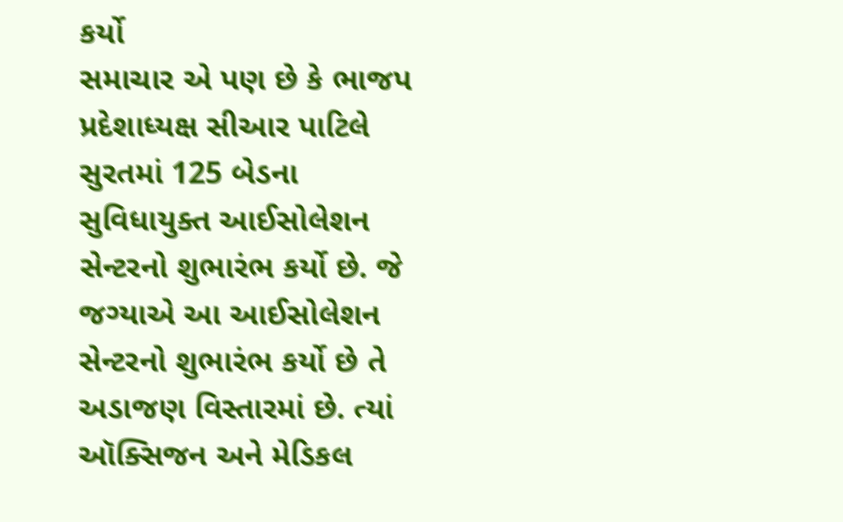કર્યો
સમાચાર એ પણ છે કે ભાજપ પ્રદેશાધ્યક્ષ સીઆર પાટિલે સુરતમાં 125 બેડના સુવિધાયુક્ત આઈસોલેશન સેન્ટરનો શુભારંભ કર્યો છે. જે જગ્યાએ આ આઈસોલેશન સેન્ટરનો શુભારંભ કર્યો છે તે અડાજણ વિસ્તારમાં છે. ત્યાં ઑક્સિજન અને મેડિકલ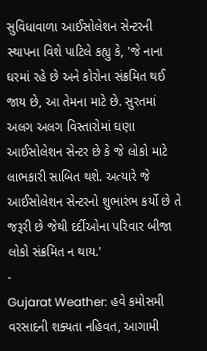સુવિધાવાળા આઈસોલેશન સેન્ટરની સ્થાપના વિશે પાટિલે કહ્યુ કે, 'જે નાના ઘરમાં રહે છે અને કોરોના સંક્રમિત થઈ જાય છે, આ તેમના માટે છે. સુરતમાં અલગ અલગ વિસ્તારોમાં ઘણા આઈસોલેશન સેન્ટર છે કે જે લોકો માટે લાભકારી સાબિત થશે. અત્યારે જે આઈસોલેશન સેન્ટરનો શુભારંભ કર્યો છે તે જરૂરી છે જેથી દર્દીઓના પરિવાર બીજા લોકો સંક્રમિત ન થાય.'
-
Gujarat Weather: હવે કમોસમી વરસાદની શક્યતા નહિવત, આગામી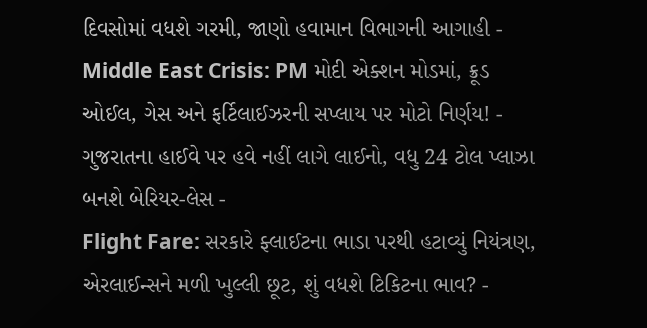દિવસોમાં વધશે ગરમી, જાણો હવામાન વિભાગની આગાહી -
Middle East Crisis: PM મોદી એક્શન મોડમાં, ક્રૂડ ઓઈલ, ગેસ અને ફર્ટિલાઈઝરની સપ્લાય પર મોટો નિર્ણય! -
ગુજરાતના હાઈવે પર હવે નહીં લાગે લાઈનો, વધુ 24 ટોલ પ્લાઝા બનશે બેરિયર-લેસ -
Flight Fare: સરકારે ફ્લાઈટના ભાડા પરથી હટાવ્યું નિયંત્રણ, એરલાઈન્સને મળી ખુલ્લી છૂટ, શું વધશે ટિકિટના ભાવ? -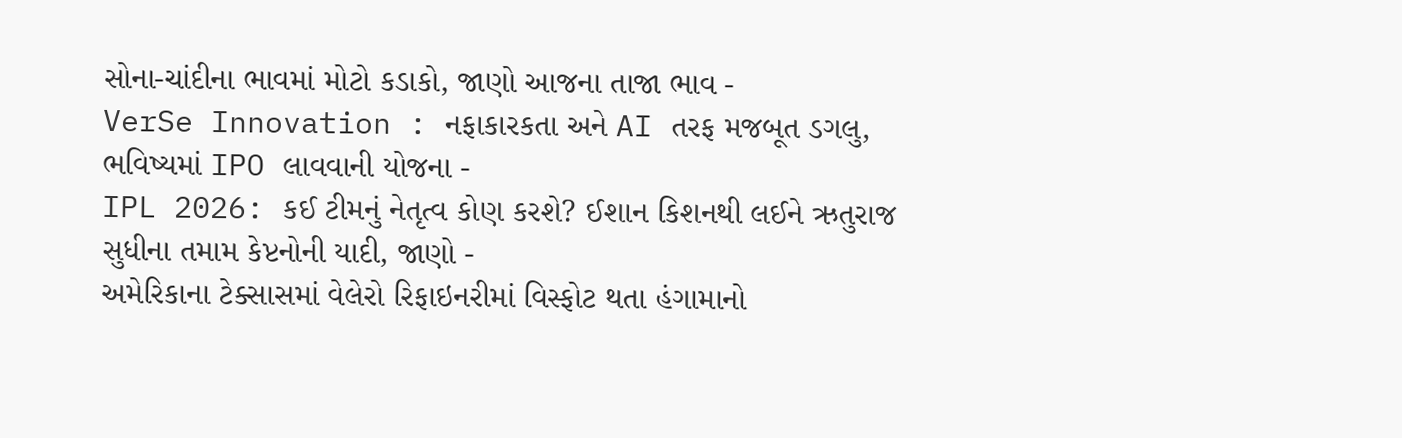સોના-ચાંદીના ભાવમાં મોટો કડાકો, જાણો આજના તાજા ભાવ -
VerSe Innovation : નફાકારકતા અને AI તરફ મજબૂત ડગલુ, ભવિષ્યમાં IPO લાવવાની યોજના -
IPL 2026: કઈ ટીમનું નેતૃત્વ કોણ કરશે? ઈશાન કિશનથી લઈને ઋતુરાજ સુધીના તમામ કેપ્ટનોની યાદી, જાણો -
અમેરિકાના ટેક્સાસમાં વેલેરો રિફાઇનરીમાં વિસ્ફોટ થતા હંગામાનો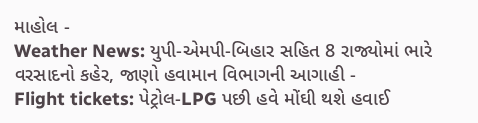માહોલ -
Weather News: યુપી-એમપી-બિહાર સહિત 8 રાજ્યોમાં ભારે વરસાદનો કહેર, જાણો હવામાન વિભાગની આગાહી -
Flight tickets: પેટ્રોલ-LPG પછી હવે મોંઘી થશે હવાઈ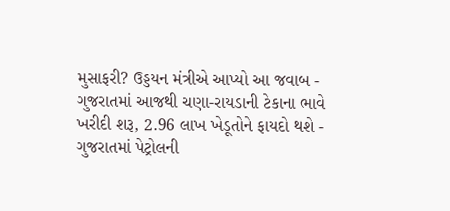મુસાફરી? ઉડ્ડયન મંત્રીએ આપ્યો આ જવાબ -
ગુજરાતમાં આજથી ચણા-રાયડાની ટેકાના ભાવે ખરીદી શરૂ, 2.96 લાખ ખેડૂતોને ફાયદો થશે -
ગુજરાતમાં પેટ્રોલની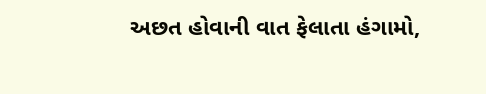અછત હોવાની વાત ફેલાતા હંગામો,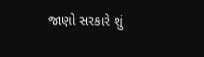જાણો સરકારે શું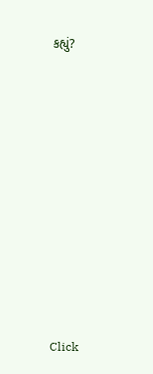કહ્યું?










Click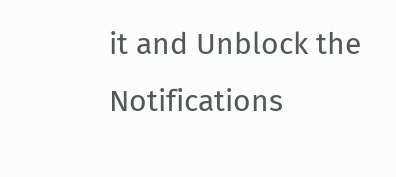it and Unblock the Notifications